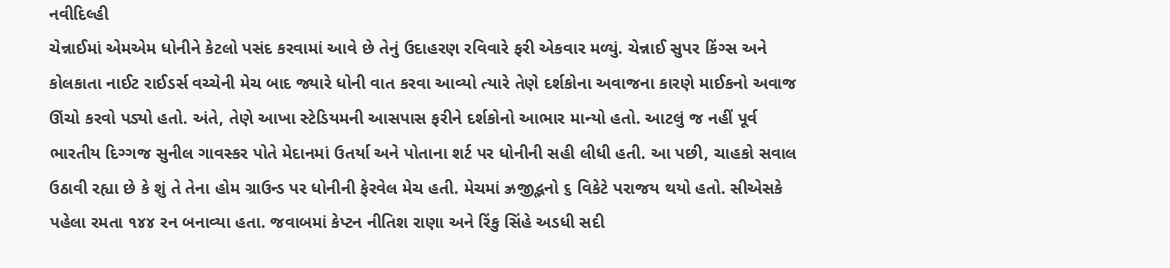નવીદિલ્હી
ચેન્નાઈમાં એમએમ ધોનીને કેટલો પસંદ કરવામાં આવે છે તેનું ઉદાહરણ રવિવારે ફરી એકવાર મળ્યું. ચેન્નાઈ સુપર કિંગ્સ અને કોલકાતા નાઈટ રાઈડર્સ વચ્ચેની મેચ બાદ જ્યારે ધોની વાત કરવા આવ્યો ત્યારે તેણે દર્શકોના અવાજના કારણે માઈકનો અવાજ ઊંચો કરવો પડ્યો હતો. અંતે, તેણે આખા સ્ટેડિયમની આસપાસ ફરીને દર્શકોનો આભાર માન્યો હતો. આટલું જ નહીં પૂર્વ ભારતીય દિગ્ગજ સુનીલ ગાવસ્કર પોતે મેદાનમાં ઉતર્યા અને પોતાના શર્ટ પર ધોનીની સહી લીધી હતી. આ પછી, ચાહકો સવાલ ઉઠાવી રહ્યા છે કે શું તે તેના હોમ ગ્રાઉન્ડ પર ધોનીની ફેરવેલ મેચ હતી. મેચમાં ઝ્રજીદ્ભનો ૬ વિકેટે પરાજય થયો હતો. સીએસકે પહેલા રમતા ૧૪૪ રન બનાવ્યા હતા. જવાબમાં કેપ્ટન નીતિશ રાણા અને રિંકુ સિંહે અડધી સદી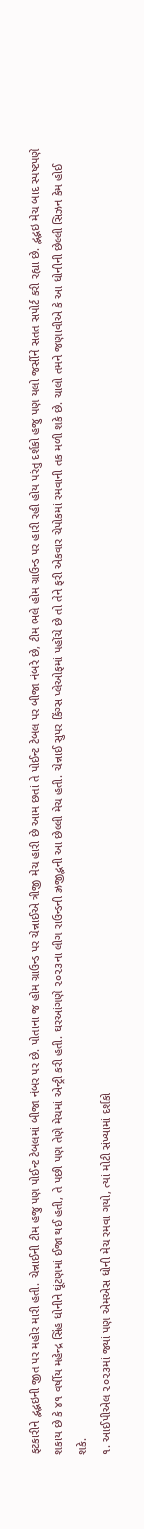ફટકારીને દ્ભદ્ભઇની જીત પર મહોર મારી હતી. ચેન્નાઈની ટીમ હજુ પણ પોઈન્ટ ટેબલમાં બીજા નંબર પર છે. પોતાના જ હોમ ગ્રાઉન્ડ પર ચેન્નાઈએ ત્રીજી મેચ હારી છે આમ છતાં તે પોઈન્ટ ટેબલ પર બીજા નંબરે છે, ટીમ ભલે હોમ ગ્રાઉન્ડ પર હારી રહી હોય પરંતુ દર્શકો હજુ પણ યલો જર્સીને સતત સપોર્ટ કરી રહ્યા છે. દ્ભદ્ભઇ મેચ બાદ સ્પષ્ટપણે શકાય છે કે ૪૧ વર્ષીય મહેન્દ્ર સિંહ ધોનીને ઘૂંટણમાં ઈજા થઈ હતી, તે પછી પણ તેણે મેચમાં એન્ટ્રી કરી હતી. ઘરઆંગણે ૨૦૨૩ના લીગ રાઉન્ડની ઝ્રજીદ્ભની આ છેલ્લી મેચ હતી. ચેન્નાઈ સુપર કિંગ્સ પ્લેઓફમાં પહોંચે છે તો તેને ફરી એકવાર ચેપોકમાં રમવાની તક મળી શકે છે. ચાલો તમને જણાવીએ કે આ ધોનીની છેલ્લી સિઝન કેમ હોઈ શકે.
૧. આઈપીએલ ૨૦૨૩માં જ્યાં પણ એમએસ ધોની મેચ રમવા ગયો, ત્યાં મોટી સંખ્યામાં દર્શકો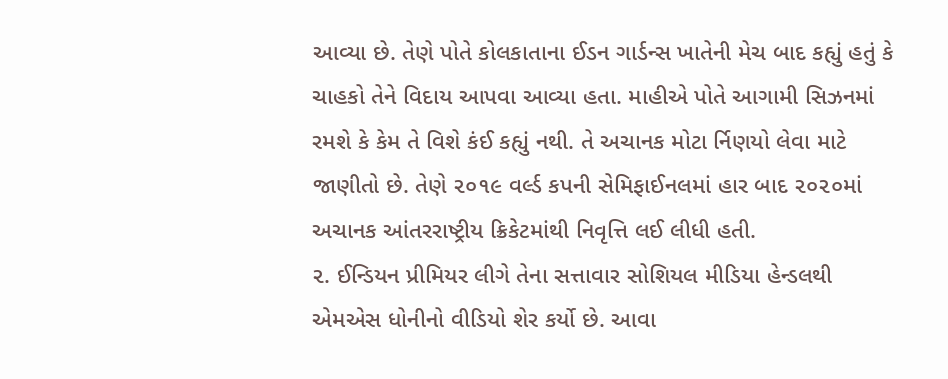આવ્યા છે. તેણે પોતે કોલકાતાના ઈડન ગાર્ડન્સ ખાતેની મેચ બાદ કહ્યું હતું કે ચાહકો તેને વિદાય આપવા આવ્યા હતા. માહીએ પોતે આગામી સિઝનમાં રમશે કે કેમ તે વિશે કંઈ કહ્યું નથી. તે અચાનક મોટા ર્નિણયો લેવા માટે જાણીતો છે. તેણે ૨૦૧૯ વર્લ્ડ કપની સેમિફાઈનલમાં હાર બાદ ૨૦૨૦માં અચાનક આંતરરાષ્ટ્રીય ક્રિકેટમાંથી નિવૃત્તિ લઈ લીધી હતી.
૨. ઈન્ડિયન પ્રીમિયર લીગે તેના સત્તાવાર સોશિયલ મીડિયા હેન્ડલથી એમએસ ધોનીનો વીડિયો શેર કર્યો છે. આવા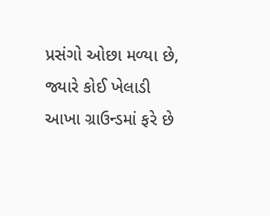પ્રસંગો ઓછા મળ્યા છે, જ્યારે કોઈ ખેલાડી આખા ગ્રાઉન્ડમાં ફરે છે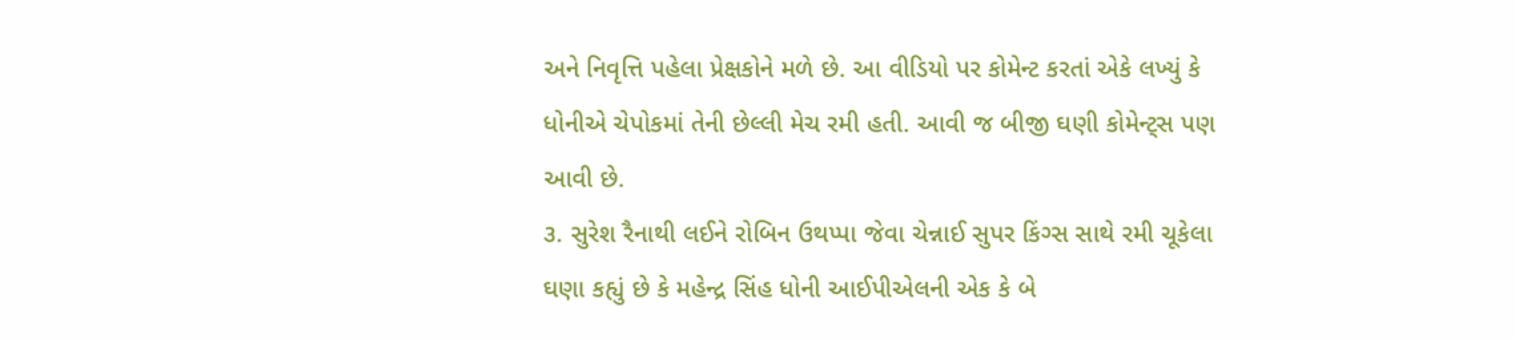અને નિવૃત્તિ પહેલા પ્રેક્ષકોને મળે છે. આ વીડિયો પર કોમેન્ટ કરતાં એકે લખ્યું કે ધોનીએ ચેપોકમાં તેની છેલ્લી મેચ રમી હતી. આવી જ બીજી ઘણી કોમેન્ટ્સ પણ આવી છે.
૩. સુરેશ રૈનાથી લઈને રોબિન ઉથપ્પા જેવા ચેન્નાઈ સુપર કિંગ્સ સાથે રમી ચૂકેલા ઘણા કહ્યું છે કે મહેન્દ્ર સિંહ ધોની આઈપીએલની એક કે બે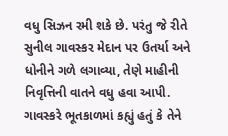વધુ સિઝન રમી શકે છે. પરંતુ જે રીતે સુનીલ ગાવસ્કર મેદાન પર ઉતર્યા અને ધોનીને ગળે લગાવ્યા, તેણે માહીની નિવૃત્તિની વાતને વધુ હવા આપી. ગાવસ્કરે ભૂતકાળમાં કહ્યું હતું કે તેને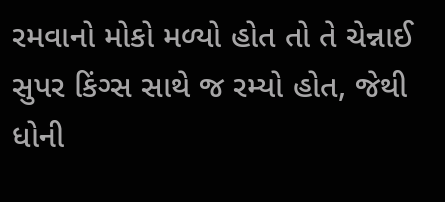રમવાનો મોકો મળ્યો હોત તો તે ચેન્નાઈ સુપર કિંગ્સ સાથે જ રમ્યો હોત, જેથી ધોની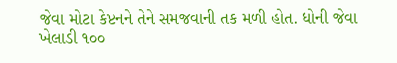જેવા મોટા કેપ્ટનને તેને સમજવાની તક મળી હોત. ધોની જેવા ખેલાડી ૧૦૦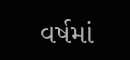વર્ષમાં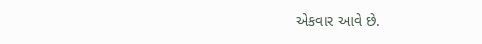એકવાર આવે છે.